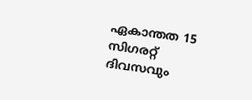ഏകാന്തത 15 സിഗരറ്റ് ദിവസവും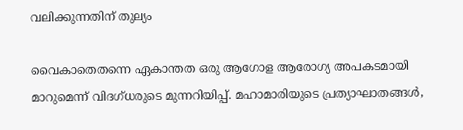വലിക്കുന്നതിന് തുല്യം

വൈകാതെതന്നെ ഏകാന്തത ഒരു ആഗോള ആരോഗ്യ അപകടമായി മാറുമെന്ന് വിദഗ്ധരുടെ മുന്നറിയിപ്പ്. മഹാമാരിയുടെ പ്രത്യാഘാതങ്ങള്‍,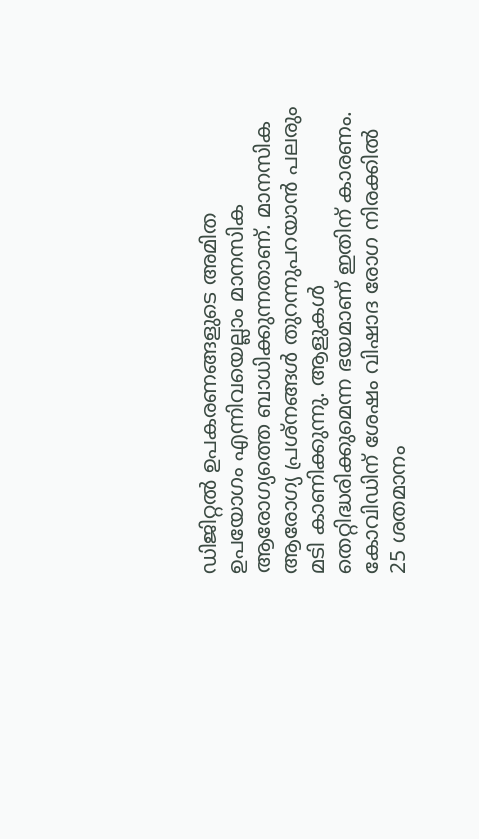ഡിജിറ്റല്‍ ഉപകരണങ്ങളുടെ അമിത ഉപയോഗം എന്നിവയെല്ലാം മാനസിക ആരോഗ്യത്തെ ബാധിക്കുന്നതാണ്. മാനസിക ആരോഗ്യ പ്രശ്‌നങ്ങള്‍ തുറന്നുപറയാന്‍ പലരും മടി കാണിക്കുന്നു. ആളുകള്‍ തെറ്റിദ്ധരിക്കുമെന്ന ഭയമാണ് ഇതിന് കാരണം. കോവിഡിന് ശേഷം വിഷാദ രോഗ നിരക്കില്‍ 25 ശതമാനം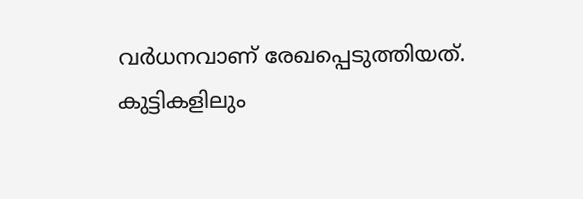വര്‍ധനവാണ് രേഖപ്പെടുത്തിയത്. കുട്ടികളിലും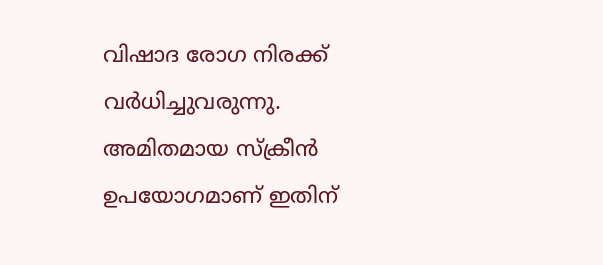വിഷാദ രോഗ നിരക്ക് വര്‍ധിച്ചുവരുന്നു. അമിതമായ സ്‌ക്രീന്‍ ഉപയോഗമാണ് ഇതിന്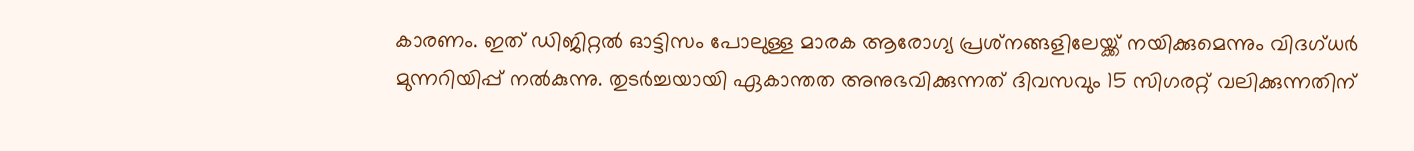കാരണം. ഇത് ഡിജിറ്റല്‍ ഓട്ടിസം പോലുള്ള മാരക ആരോഗ്യ പ്രശ്‌നങ്ങളിലേയ്ക്ക് നയിക്കുമെന്നും വിദഗ്ധര്‍ മുന്നറിയിപ്പ് നല്‍കുന്നു. തുടര്‍ച്ചയായി ഏകാന്തത അനുഭവിക്കുന്നത് ദിവസവും 15 സിഗരറ്റ് വലിക്കുന്നതിന്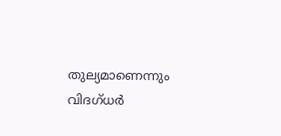തുല്യമാണെന്നും വിദഗ്ധര്‍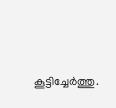കൂട്ടിച്ചേര്‍ത്തു.